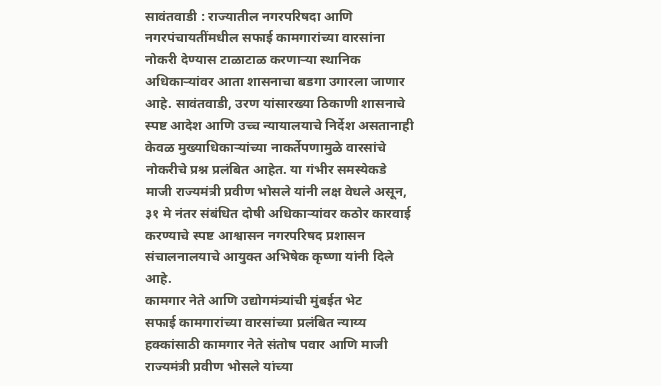सावंतवाडी : राज्यातील नगरपरिषदा आणि नगरपंचायतींमधील सफाई कामगारांच्या वारसांना नोकरी देण्यास टाळाटाळ करणाऱ्या स्थानिक अधिकाऱ्यांवर आता शासनाचा बडगा उगारला जाणार आहे. सावंतवाडी, उरण यांसारख्या ठिकाणी शासनाचे स्पष्ट आदेश आणि उच्च न्यायालयाचे निर्देश असतानाही केवळ मुख्याधिकाऱ्यांच्या नाकर्तेपणामुळे वारसांचे नोकरीचे प्रश्न प्रलंबित आहेत. या गंभीर समस्येकडे माजी राज्यमंत्री प्रवीण भोसले यांनी लक्ष वेधले असून, ३१ मे नंतर संबंधित दोषी अधिकाऱ्यांवर कठोर कारवाई करण्याचे स्पष्ट आश्वासन नगरपरिषद प्रशासन संचालनालयाचे आयुक्त अभिषेक कृष्णा यांनी दिले आहे.
कामगार नेते आणि उद्योगमंत्र्यांची मुंबईत भेट
सफाई कामगारांच्या वारसांच्या प्रलंबित न्याय्य हक्कांसाठी कामगार नेते संतोष पवार आणि माजी राज्यमंत्री प्रवीण भोसले यांच्या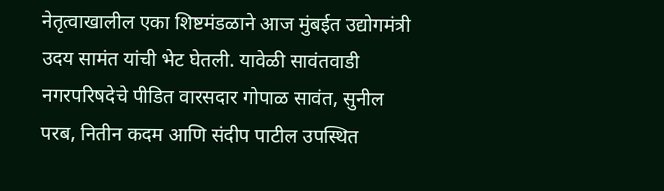नेतृत्वाखालील एका शिष्टमंडळाने आज मुंबईत उद्योगमंत्री उदय सामंत यांची भेट घेतली. यावेळी सावंतवाडी नगरपरिषदेचे पीडित वारसदार गोपाळ सावंत, सुनील परब, नितीन कदम आणि संदीप पाटील उपस्थित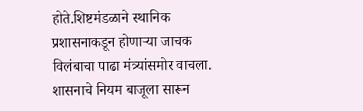होते.शिष्टमंडळाने स्थानिक प्रशासनाकडून होणाऱ्या जाचक विलंबाचा पाढा मंत्र्यांसमोर वाचला. शासनाचे नियम बाजूला सारून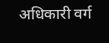अधिकारी वर्ग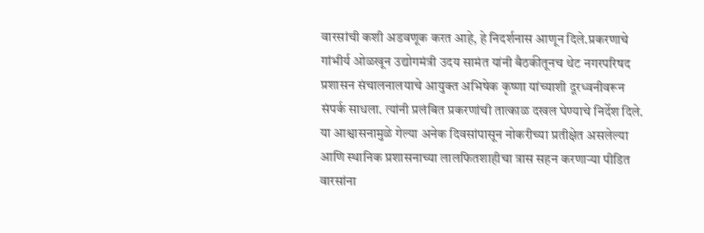वारसांची कशी अडवणूक करत आहे, हे निदर्शनास आणून दिले.प्रकरणाचे गांभीर्य ओळखून उद्योगमंत्री उदय सामंत यांनी बैठकीतूनच थेट नगरपरिषद प्रशासन संचालनालयाचे आयुक्त अभिषेक कृष्णा यांच्याशी दूरध्वनीवरून संपर्क साधला. त्यांनी प्रलंबित प्रकरणांची तात्काळ दखल घेण्याचे निर्देश दिले.
या आश्वासनामुळे गेल्या अनेक दिवसांपासून नोकरीच्या प्रतीक्षेत असलेल्या आणि स्थानिक प्रशासनाच्या लालफितशाहीचा त्रास सहन करणाऱ्या पीडित वारसांना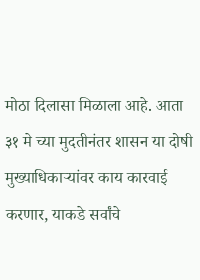मोठा दिलासा मिळाला आहे. आता ३१ मे च्या मुदतीनंतर शासन या दोषी मुख्याधिकाऱ्यांवर काय कारवाई करणार, याकडे सर्वांचे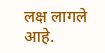लक्ष लागले आहे.